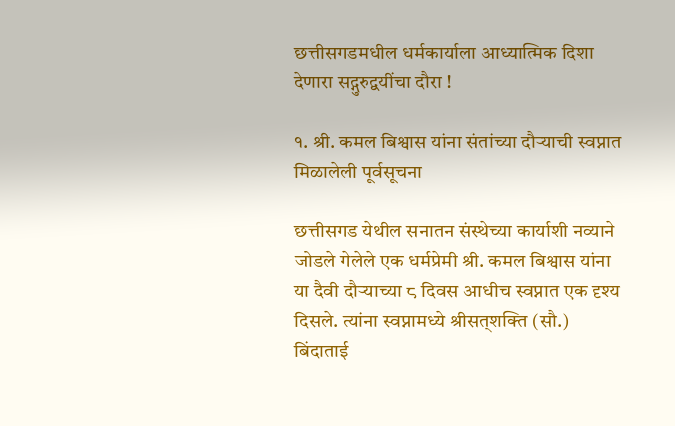छत्तीसगडमधील धर्मकार्याला आध्यात्मिक दिशा देणारा सद्गुरुद्वयींचा दौरा !

१. श्री. कमल बिश्वास यांना संतांच्या दौर्‍याची स्वप्नात मिळालेली पूर्वसूचना

छत्तीसगड येथील सनातन संस्थेच्या कार्याशी नव्याने जोडले गेलेले एक धर्मप्रेमी श्री. कमल बिश्वास यांना या दैवी दौर्‍याच्या ८ दिवस आधीच स्वप्नात एक दृश्य दिसले. त्यांना स्वप्नामध्ये श्रीसत्‌शक्ति (सौ.) बिंदाताई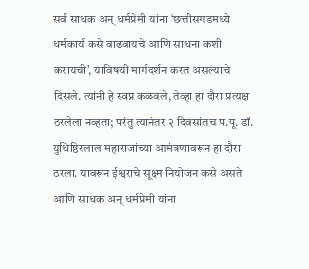सर्व साधक अन् धर्मप्रेमी यांना ‘छत्तीसगडमध्ये धर्मकार्य कसे वाढवायचे आणि साधना कशी करायची’, याविषयी मार्गदर्शन करत असल्याचे दिसले. त्यांनी हे स्वप्न कळवले, तेव्हा हा दौरा प्रत्यक्ष ठरलेला नव्हता; परंतु त्यानंतर २ दिवसांतच प.पू. डॉ. युधिष्ठिरलाल महाराजांच्या आमंत्रणावरून हा दौरा ठरला. यावरून ईश्वराचे सूक्ष्म नियोजन कसे असते आणि साधक अन् धर्मप्रेमी यांना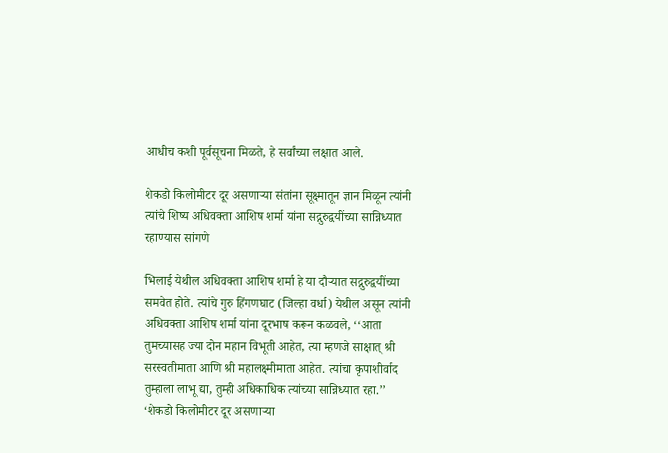आधीच कशी पूर्वसूचना मिळते, हे सर्वांच्या लक्षात आले.

शेकडो किलोमीटर दूर असणार्‍या संतांना सूक्ष्मातून ज्ञान मिळून त्यांनी त्यांचे शिष्य अधिवक्ता आशिष शर्मा यांना सद्गुरुद्वयींच्या सान्निध्यात रहाण्यास सांगणे

भिलाई येथील अधिवक्ता आशिष शर्मा हे या दौर्‍यात सद्गुरुद्वयींच्या समवेत होते. त्यांचे गुरु हिंगणघाट (जिल्हा वर्धा) येथील असून त्यांनी अधिवक्ता आशिष शर्मा यांना दूरभाष करून कळवले, ‘‘आता तुमच्यासह ज्या दोन महान विभूती आहेत, त्या म्हणजे साक्षात् श्री सरस्वतीमाता आणि श्री महालक्ष्मीमाता आहेत. त्यांचा कृपाशीर्वाद तुम्हाला लाभू द्या, तुम्ही अधिकाधिक त्यांच्या सान्निध्यात रहा.’’ ‘शेकडो किलोमीटर दूर असणार्‍या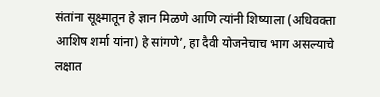संतांना सूक्ष्मातून हे ज्ञान मिळणे आणि त्यांनी शिष्याला (अधिवक्ता आशिष शर्मा यांना) हे सांगणे’, हा दैवी योजनेचाच भाग असल्याचे लक्षात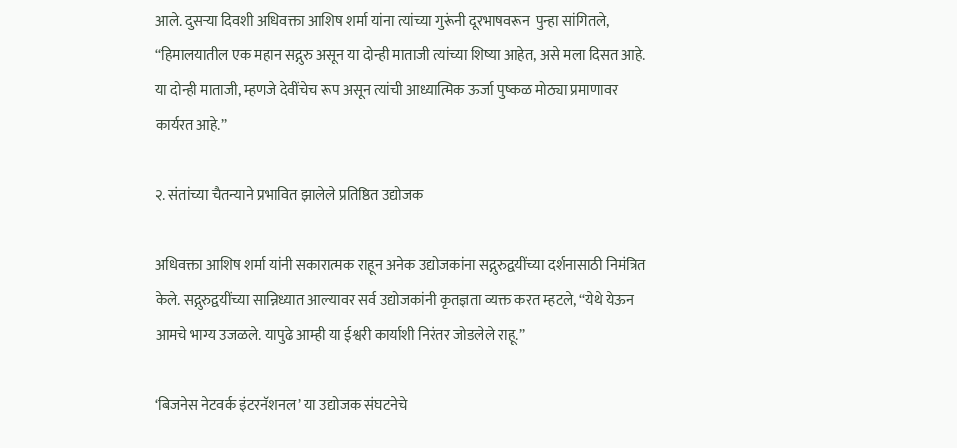आले. दुसर्‍या दिवशी अधिवक्ता आशिष शर्मा यांना त्यांच्या गुरूंनी दूरभाषवरून  पुन्हा सांगितले, ‘‘हिमालयातील एक महान सद्गुरु असून या दोन्ही माताजी त्यांच्या शिष्या आहेत, असे मला दिसत आहे. या दोन्ही माताजी, म्हणजे देवींचेच रूप असून त्यांची आध्यात्मिक ऊर्जा पुष्कळ मोठ्या प्रमाणावर कार्यरत आहे.’’

२. संतांच्या चैतन्याने प्रभावित झालेले प्रतिष्ठित उद्योजक

अधिवक्ता आशिष शर्मा यांनी सकारात्मक राहून अनेक उद्योजकांना सद्गुरुद्वयींच्या दर्शनासाठी निमंत्रित केले. सद्गुरुद्वयींच्या सान्निध्यात आल्यावर सर्व उद्योजकांनी कृतज्ञता व्यक्त करत म्हटले, ‘‘येथे येऊन आमचे भाग्य उजळले. यापुढे आम्ही या ईश्वरी कार्याशी निरंतर जोडलेले राहू.’’

‘बिजनेस नेटवर्क इंटरनॅशनल’ या उद्योजक संघटनेचे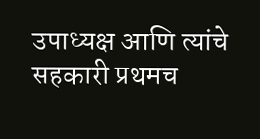उपाध्यक्ष आणि त्यांचे सहकारी प्रथमच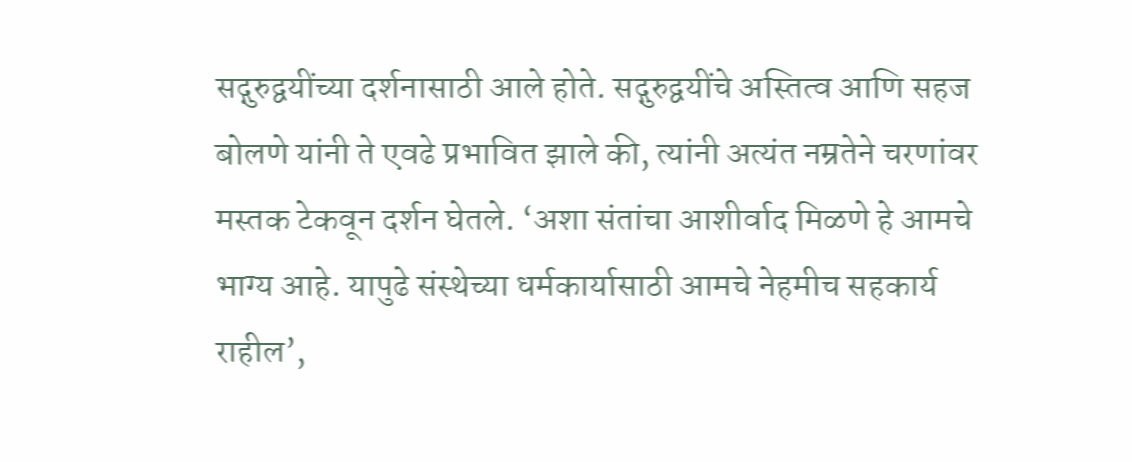सद्गुरुद्वयींच्या दर्शनासाठी आले होते. सद्गुरुद्वयींचे अस्तित्व आणि सहज बोलणे यांनी ते एवढे प्रभावित झाले की, त्यांनी अत्यंत नम्रतेने चरणांवर मस्तक टेकवून दर्शन घेतले. ‘अशा संतांचा आशीर्वाद मिळणे हे आमचे भाग्य आहे. यापुढे संस्थेच्या धर्मकार्यासाठी आमचे नेहमीच सहकार्य राहील’,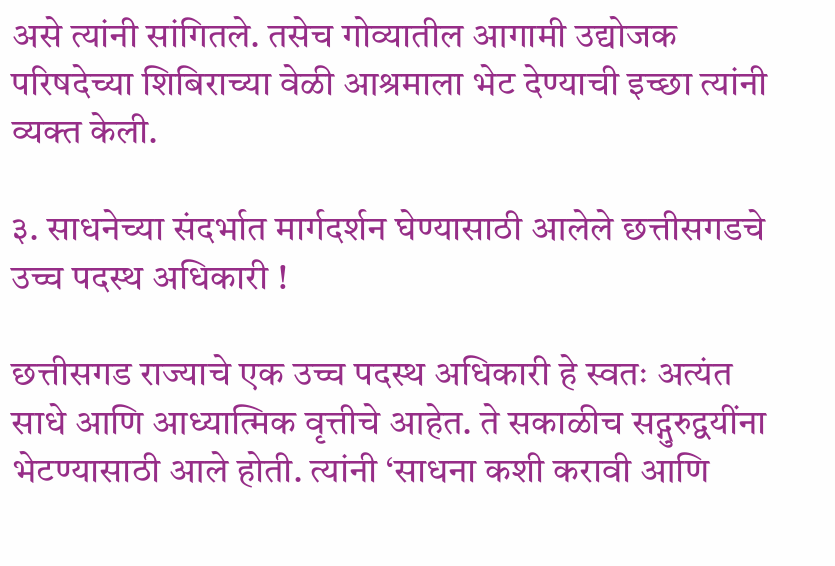असे त्यांनी सांगितले. तसेच गोव्यातील आगामी उद्योजक परिषदेच्या शिबिराच्या वेळी आश्रमाला भेट देण्याची इच्छा त्यांनी व्यक्त केली.

३. साधनेच्या संदर्भात मार्गदर्शन घेण्यासाठी आलेले छत्तीसगडचे उच्च पदस्थ अधिकारी !

छत्तीसगड राज्याचे एक उच्च पदस्थ अधिकारी हे स्वतः अत्यंत साधे आणि आध्यात्मिक वृत्तीचे आहेत. ते सकाळीच सद्गुरुद्वयींना भेटण्यासाठी आले होती. त्यांनी ‘साधना कशी करावी आणि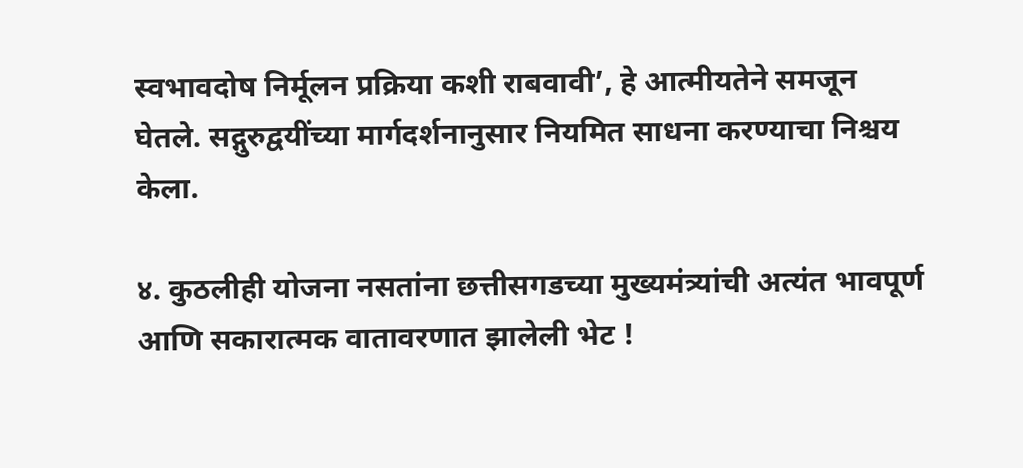स्वभावदोष निर्मूलन प्रक्रिया कशी राबवावी’, हे आत्मीयतेने समजून घेतले. सद्गुरुद्वयींच्या मार्गदर्शनानुसार नियमित साधना करण्याचा निश्चय केला.

४. कुठलीही योजना नसतांना छत्तीसगडच्या मुख्यमंत्र्यांची अत्यंत भावपूर्ण आणि सकारात्मक वातावरणात झालेली भेट !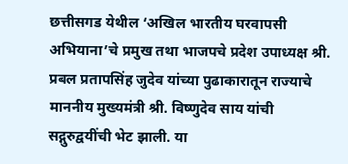छत्तीसगड येथील ‘अखिल भारतीय घरवापसी अभियाना’चे प्रमुख तथा भाजपचे प्रदेश उपाध्यक्ष श्री. प्रबल प्रतापसिंह जुदेव यांच्या पुढाकारातून राज्याचे माननीय मुख्यमंत्री श्री. विष्णुदेव साय यांची सद्गुरुद्वयींची भेट झाली. या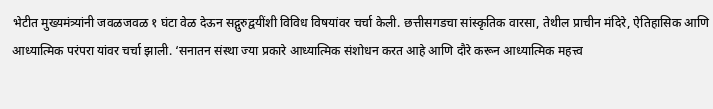भेटीत मुख्यमंत्र्यांनी जवळजवळ १ घंटा वेळ देऊन सद्गुरुद्वयींशी विविध विषयांवर चर्चा केली. छत्तीसगडचा सांस्कृतिक वारसा, तेथील प्राचीन मंदिरे, ऐतिहासिक आणि आध्यात्मिक परंपरा यांवर चर्चा झाली. ‘सनातन संस्था ज्या प्रकारे आध्यात्मिक संशोधन करत आहे आणि दौरे करून आध्यात्मिक महत्त्व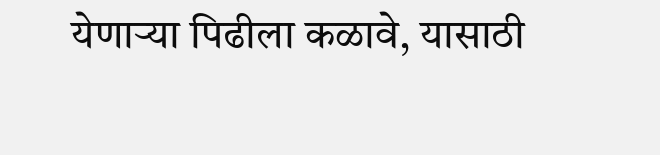येणार्‍या पिढीला कळावे, यासाठी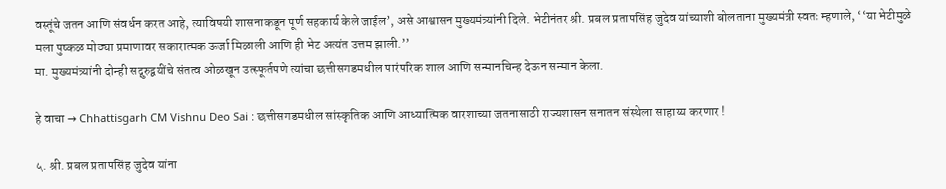वस्तूंचे जतन आणि संवर्धन करत आहे, त्याविषयी शासनाकडून पूर्ण सहकार्य केले जाईल’, असे आश्वासन मुख्यमंत्र्यांनी दिले. भेटीनंतर श्री. प्रबल प्रतापसिंह जुदेव यांच्याशी बोलताना मुख्यमंत्री स्वतः म्हणाले, ‘‘या भेटीमुळे मला पुष्कळ मोठ्या प्रमाणावर सकारात्मक ऊर्जा मिळाली आणि ही भेट अत्यंत उत्तम झाली.’’
मा. मुख्यमंत्र्यांनी दोन्ही सद्गुरुद्वयींचे संतत्व ओळखून उत्स्फूर्तपणे त्यांचा छत्तीसगडमधील पारंपरिक शाल आणि सन्मानचिन्ह देऊन सन्मान केला.

हे वाचा → Chhattisgarh CM Vishnu Deo Sai : छत्तीसगडमधील सांस्कृतिक आणि आध्यात्मिक वारशाच्या जतनासाठी राज्यशासन सनातन संस्थेला साहाय्य करणार !

५. श्री. प्रबल प्रतापसिंह जुदेव यांना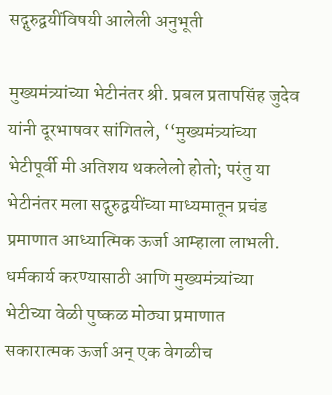सद्गुरुद्वयींविषयी आलेली अनुभूती

मुख्यमंत्र्यांच्या भेटीनंतर श्री. प्रबल प्रतापसिंह जुदेव यांनी दूरभाषवर सांगितले, ‘‘मुख्यमंत्र्यांच्या भेटीपूर्वी मी अतिशय थकलेलो होतो; परंतु या भेटीनंतर मला सद्गुरुद्वयींच्या माध्यमातून प्रचंड प्रमाणात आध्यात्मिक ऊर्जा आम्हाला लाभली. धर्मकार्य करण्यासाठी आणि मुख्यमंत्र्यांच्या भेटीच्या वेळी पुष्कळ मोठ्या प्रमाणात सकारात्मक ऊर्जा अन् एक वेगळीच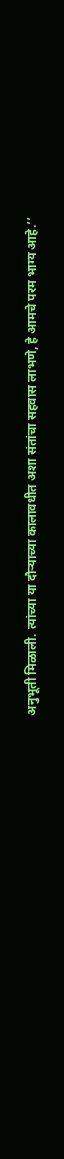अनुभूती मिळाली. त्यांच्या या दौर्‍याच्या कालावधीत अशा संतांचा सहवास लाभणे, हे आमचे परम भाग्य आहे.’’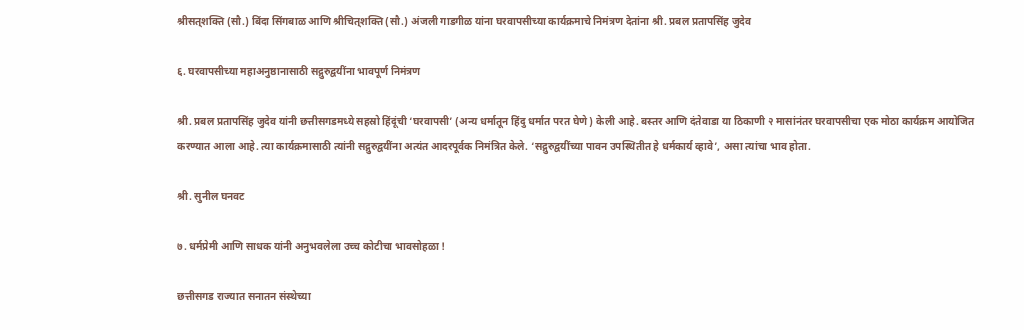श्रीसत्‌शक्ति (सौ.) बिंदा सिंगबाळ आणि श्रीचित्‌शक्ति (सौ.) अंजली गाडगीळ यांना घरवापसीच्या कार्यक्रमाचे निमंत्रण देतांना श्री. प्रबल प्रतापसिंह जुदेव

६. घरवापसीच्या महाअनुष्ठानासाठी सद्गुरुद्वयींना भावपूर्ण निमंत्रण

श्री. प्रबल प्रतापसिंह जुदेव यांनी छत्तीसगडमध्ये सहस्रो हिंदूंची ‘घरवापसी’ (अन्य धर्मातून हिंदु धर्मात परत घेणे) केली आहे. बस्तर आणि दंतेवाडा या ठिकाणी २ मासांनंतर घरवापसीचा एक मोठा कार्यक्रम आयोजित करण्यात आला आहे. त्या कार्यक्रमासाठी त्यांनी सद्गुरुद्वयींना अत्यंत आदरपूर्वक निमंत्रित केले. ‘सद्गुरुद्वयींच्या पावन उपस्थितीत हे धर्मकार्य व्हावे’, असा त्यांचा भाव होता.

श्री. सुनील घनवट

७. धर्मप्रेमी आणि साधक यांनी अनुभवलेला उच्च कोटीचा भावसोहळा !

छत्तीसगड राज्यात सनातन संस्थेच्या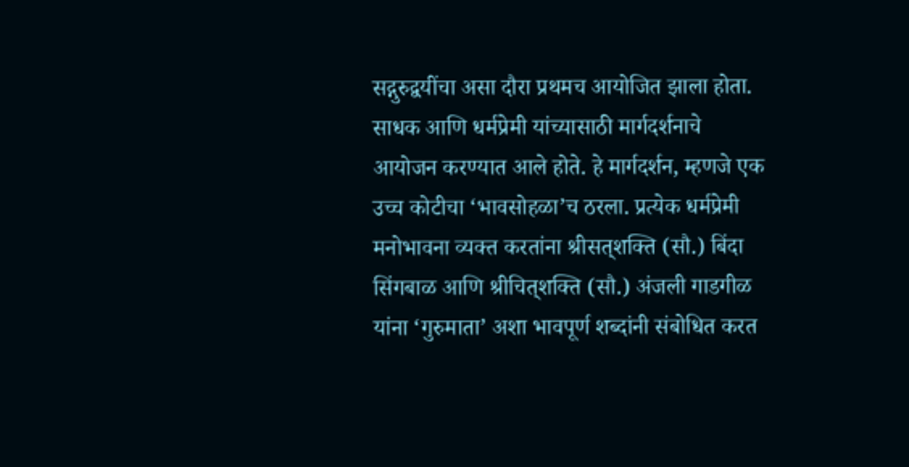सद्गुरुद्वयींचा असा दौरा प्रथमच आयोजित झाला होता. साधक आणि धर्मप्रेमी यांच्यासाठी मार्गदर्शनाचे आयोजन करण्यात आले होते. हे मार्गदर्शन, म्हणजे एक उच्च कोटीचा ‘भावसोहळा’च ठरला. प्रत्येक धर्मप्रेमी मनोभावना व्यक्त करतांना श्रीसत्‌शक्ति (सौ.) बिंदा सिंगबाळ आणि श्रीचित्‌शक्ति (सौ.) अंजली गाडगीळ यांना ‘गुरुमाता’ अशा भावपूर्ण शब्दांनी संबोधित करत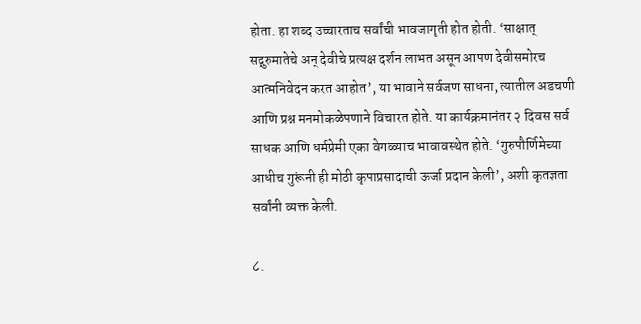होता. हा शब्द उच्चारताच सर्वांची भावजागृती होत होती. ‘साक्षात् सद्गुरुमातेचे अन् देवीचे प्रत्यक्ष दर्शन लाभत असून आपण देवीसमोरच आत्मनिवेदन करत आहोत’, या भावाने सर्वजण साधना, त्यातील अडचणी आणि प्रश्न मनमोकळेपणाने विचारत होते. या कार्यक्रमानंतर २ दिवस सर्व साधक आणि धर्मप्रेमी एका वेगळ्याच भावावस्थेत होते. ‘गुरुपौर्णिमेच्या आधीच गुरूंनी ही मोठी कृपाप्रसादाची ऊर्जा प्रदान केली’, अशी कृतज्ञता सर्वांनी व्यक्त केली.

८.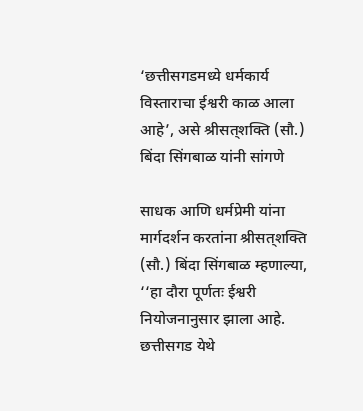‘छत्तीसगडमध्ये धर्मकार्य विस्ताराचा ईश्वरी काळ आला आहे’, असे श्रीसत्‌शक्ति (सौ.) बिंदा सिंगबाळ यांनी सांगणे

साधक आणि धर्मप्रेमी यांना मार्गदर्शन करतांना श्रीसत्‌शक्ति (सौ.) बिंदा सिंगबाळ म्हणाल्या, ‘‘हा दौरा पूर्णतः ईश्वरी नियोजनानुसार झाला आहे. छत्तीसगड येथे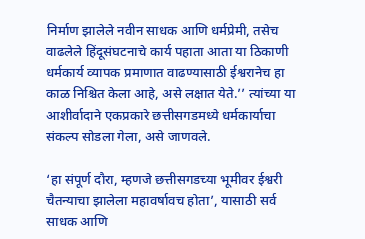निर्माण झालेले नवीन साधक आणि धर्मप्रेमी, तसेच वाढलेले हिंदूसंघटनाचे कार्य पहाता आता या ठिकाणी धर्मकार्य व्यापक प्रमाणात वाढण्यासाठी ईश्वरानेच हा काळ निश्चित केला आहे, असे लक्षात येते.’’ त्यांच्या या आशीर्वादाने एकप्रकारे छत्तीसगडमध्ये धर्मकार्याचा संकल्प सोडला गेला, असे जाणवले.

‘हा संपूर्ण दौरा, म्हणजे छत्तीसगडच्या भूमीवर ईश्वरी चैतन्याचा झालेला महावर्षावच होता’, यासाठी सर्व साधक आणि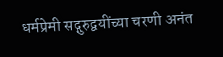धर्मप्रेमी सद्गुरुद्वयींच्या चरणी अनंत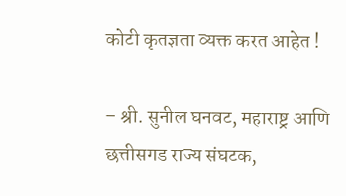कोटी कृतज्ञता व्यक्त करत आहेत !

– श्री. सुनील घनवट, महाराष्ट्र आणि छत्तीसगड राज्य संघटक,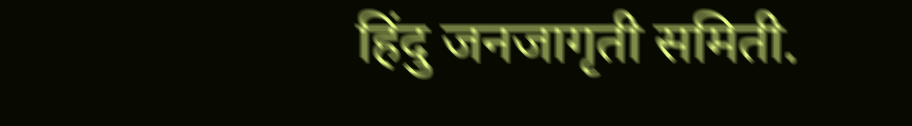हिंदु जनजागृती समिती.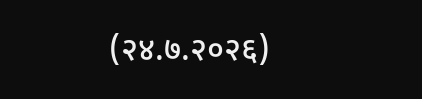(२४.७.२०२६)